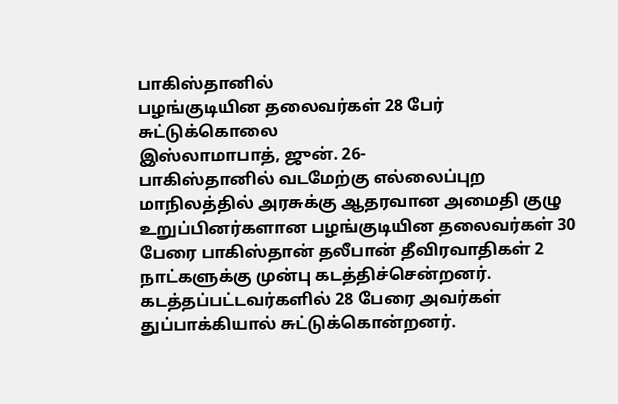பாகிஸ்தானில்
பழங்குடியின தலைவர்கள் 28 பேர் சுட்டுக்கொலை
இஸ்லாமாபாத், ஜுன். 26-
பாகிஸ்தானில் வடமேற்கு எல்லைப்புற மாநிலத்தில் அரசுக்கு ஆதரவான அமைதி குழு உறுப்பினர்களான பழங்குடியின தலைவர்கள் 30 பேரை பாகிஸ்தான் தலீபான் தீவிரவாதிகள் 2 நாட்களுக்கு முன்பு கடத்திச்சென்றனர்.
கடத்தப்பட்டவர்களில் 28 பேரை அவர்கள் துப்பாக்கியால் சுட்டுக்கொன்றனர்.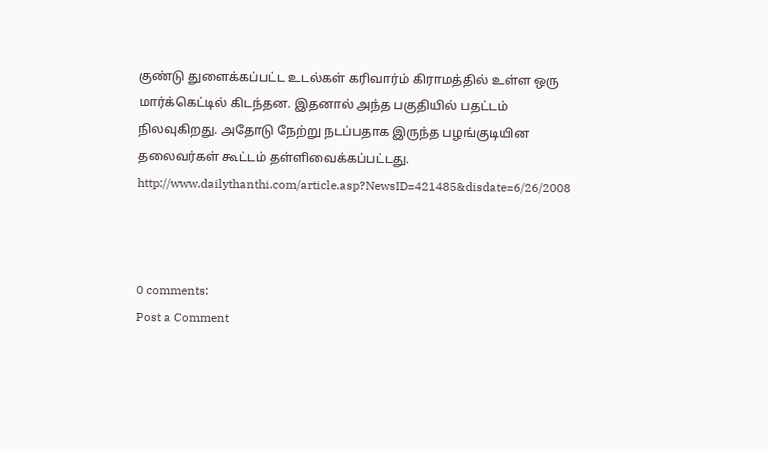குண்டு துளைக்கப்பட்ட உடல்கள் கரிவார்ம் கிராமத்தில் உள்ள ஒரு மார்க்கெட்டில் கிடந்தன. இதனால் அந்த பகுதியில் பதட்டம் நிலவுகிறது. அதோடு நேற்று நடப்பதாக இருந்த பழங்குடியின தலைவர்கள் கூட்டம் தள்ளிவைக்கப்பட்டது.
http://www.dailythanthi.com/article.asp?NewsID=421485&disdate=6/26/2008



0 comments:
Post a Comment